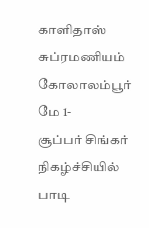காளிதாஸ் சுப்ரமணியம்
கோலாலம்பூர் மே 1-
சூப்பர் சிங்கர் நிகழ்ச்சியில் பாடி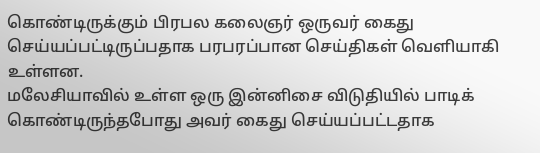கொண்டிருக்கும் பிரபல கலைஞர் ஒருவர் கைது செய்யப்பட்டிருப்பதாக பரபரப்பான செய்திகள் வெளியாகி உள்ளன.
மலேசியாவில் உள்ள ஒரு இன்னிசை விடுதியில் பாடிக் கொண்டிருந்தபோது அவர் கைது செய்யப்பட்டதாக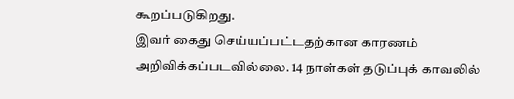கூறப்படுகிறது.
இவர் கைது செய்யப்பட்டதற்கான காரணம் அறிவிக்கப்படவில்லை. 14 நாள்கள் தடுப்புக் காவலில்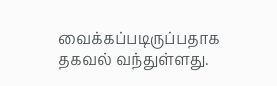வைக்கப்படிருப்பதாக தகவல் வந்துள்ளது.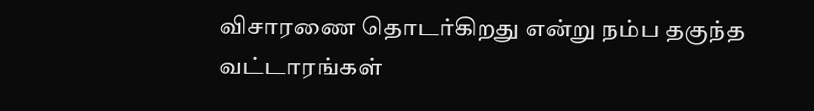விசாரணை தொடர்கிறது என்று நம்ப தகுந்த வட்டாரங்கள்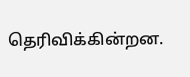தெரிவிக்கின்றன.